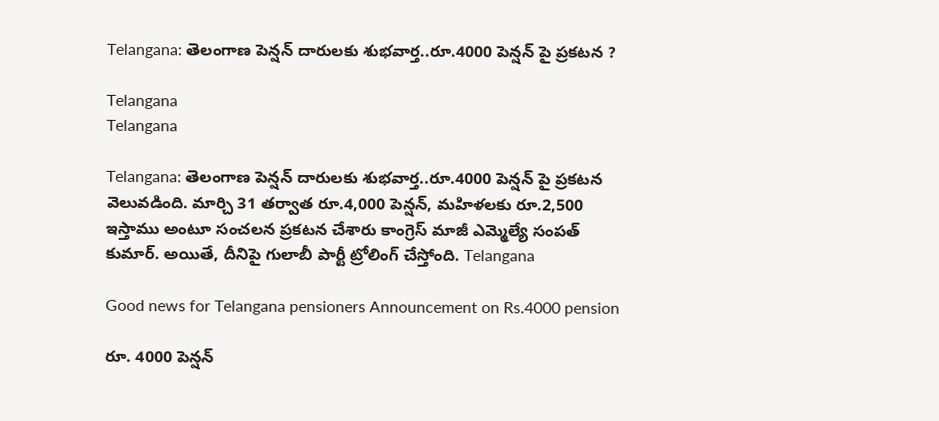Telangana: తెలంగాణ పెన్ష‌న్ దారుల‌కు శుభ‌వార్త‌..రూ.4000 పెన్ష‌న్ పై ప్ర‌క‌ట‌న‌ ?

Telangana
Telangana

Telangana: తెలంగాణ పెన్ష‌న్ దారుల‌కు శుభ‌వార్త‌..రూ.4000 పెన్ష‌న్ పై ప్ర‌క‌ట‌న వెలువడింది. మార్చి 31 తర్వాత రూ.4,000 పెన్షన్, మహిళలకు రూ.2,500 ఇస్తాము అంటూ సంచ‌ల‌న ప్ర‌క‌ట‌న చేశారు కాంగ్రెస్ మాజీ ఎమ్మెల్యే సంపత్ కుమార్. అయితే, దీనిపై గులాబీ పార్టీ ట్రోలింగ్ చేస్తోంది. Telangana

Good news for Telangana pensioners Announcement on Rs.4000 pension

రూ. 4000 పెన్షన్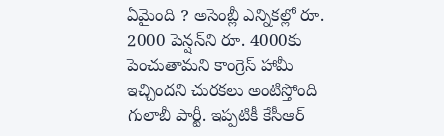ఏమైంది ? అసెంబ్లీ ఎన్నికల్లో రూ. 2000 పెన్షన్‌ని రూ. 4000కు పెంచుతామని కాంగ్రెస్ హామీ ఇచ్చింద‌ని చుర‌క‌లు అంటిస్తోంది గులాబీ పార్టీ. ఇప్పటికీ కేసీఆర్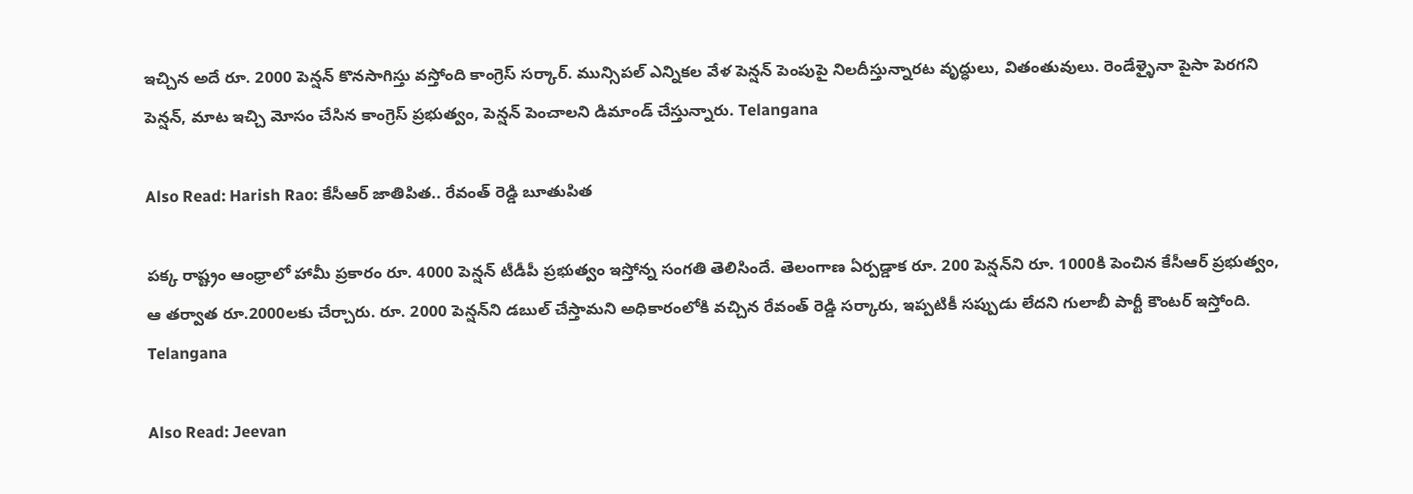ఇచ్చిన అదే రూ. 2000 పెన్షన్ కొనసాగిస్తు వ‌స్తోంది కాంగ్రెస్ స‌ర్కార్‌. మున్సిపల్ ఎన్నికల వేళ పెన్షన్ పెంపుపై నిలదీస్తున్నార‌ట‌ వృద్ధులు, వితంతువులు. రెండేళ్ళైనా పైసా పెరగని పెన్షన్, మాట ఇచ్చి మోసం చేసిన కాంగ్రెస్ ప్రభుత్వం, పెన్ష‌న్ పెంచాల‌ని డిమాండ్ చేస్తున్నారు. Telangana

Also Read: Harish Rao: కేసీఆర్ జాతిపిత.. రేవంత్ రెడ్డి బూతుపిత

పక్క రాష్ట్రం ఆంధ్రాలో హామీ ప్రకారం రూ. 4000 పెన్షన్ టీడీపీ ప్రభుత్వం ఇస్తోన్న సంగ‌తి తెలిసిందే. తెలంగాణ ఏర్పడ్డాక రూ. 200 పెన్షన్‌ని రూ. 1000కి పెంచిన కేసీఆర్ ప్రభుత్వం, ఆ త‌ర్వాత రూ.2000ల‌కు చేర్చారు. రూ. 2000 పెన్షన్‌ని డబుల్ చేస్తామని అధికారంలోకి వచ్చిన రేవంత్ రెడ్డి సర్కారు, ఇప్ప‌టికీ స‌ప్పుడు లేద‌ని గులాబీ పార్టీ కౌంట‌ర్ ఇస్తోంది. Telangana

Also Read: Jeevan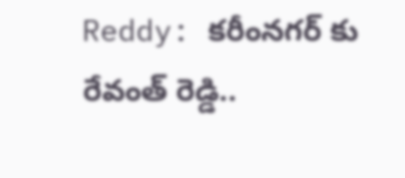Reddy: క‌రీంన‌గ‌ర్ కు రేవంత్ రెడ్డి..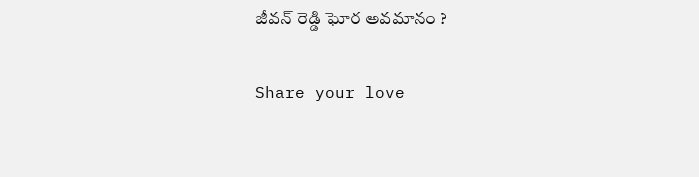జీవ‌న్ రెడ్డి ఘోర అవ‌మానం ?

Share your love